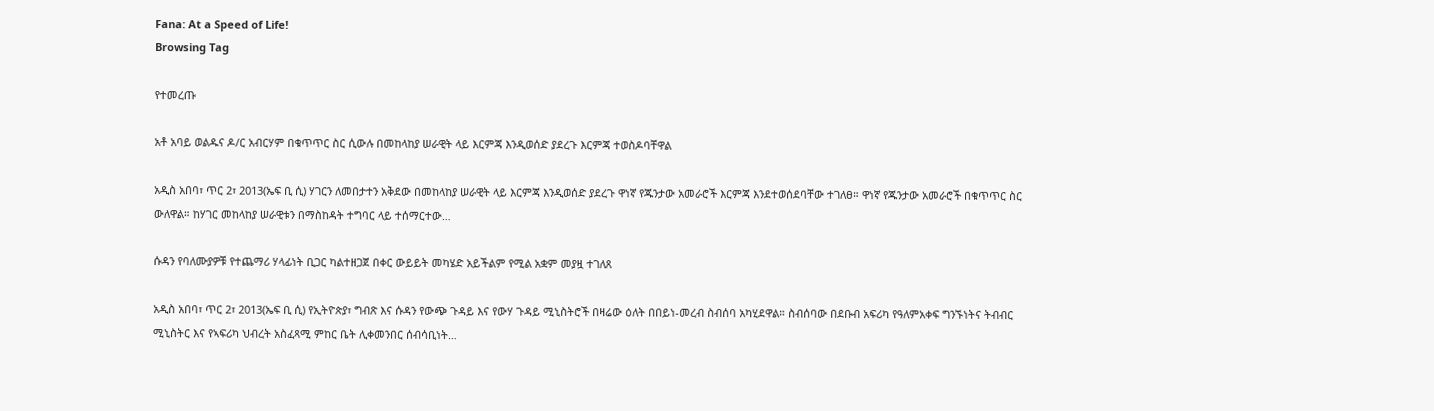Fana: At a Speed of Life!
Browsing Tag

የተመረጡ

አቶ አባይ ወልዱና ዶ/ር አብርሃም በቁጥጥር ስር ሲውሉ በመከላከያ ሠራዊት ላይ እርምጃ እንዲወሰድ ያደረጉ እርምጃ ተወስዶባቸዋል

አዲስ አበባ፣ ጥር 2፣ 2013(ኤፍ ቢ ሲ) ሃገርን ለመበታተን አቅደው በመከላከያ ሠራዊት ላይ እርምጃ እንዲወሰድ ያደረጉ ዋነኛ የጁንታው አመራሮች እርምጃ እንደተወሰደባቸው ተገለፀ። ዋነኛ የጁንታው አመራሮች በቁጥጥር ስር ውለዋል። ከሃገር መከላከያ ሠራዊቱን በማስከዳት ተግባር ላይ ተሰማርተው…

ሱዳን የባለሙያዎቹ የተጨማሪ ሃላፊነት ቢጋር ካልተዘጋጀ በቀር ውይይት መካሄድ አይችልም የሚል አቋም መያዟ ተገለጸ

አዲስ አበባ፣ ጥር 2፣ 2013(ኤፍ ቢ ሲ) የኢትዮጵያ፣ ግብጽ እና ሱዳን የውጭ ጉዳይ እና የውሃ ጉዳይ ሚኒስትሮች በዛሬው ዕለት በበይነ-መረብ ስብሰባ አካሂደዋል። ስብሰባው በደቡብ አፍሪካ የዓለምአቀፍ ግንኙነትና ትብብር ሚኒስትር እና የኣፍሪካ ህብረት አስፈጻሚ ምከር ቤት ሊቀመንበር ሰብሳቢነት…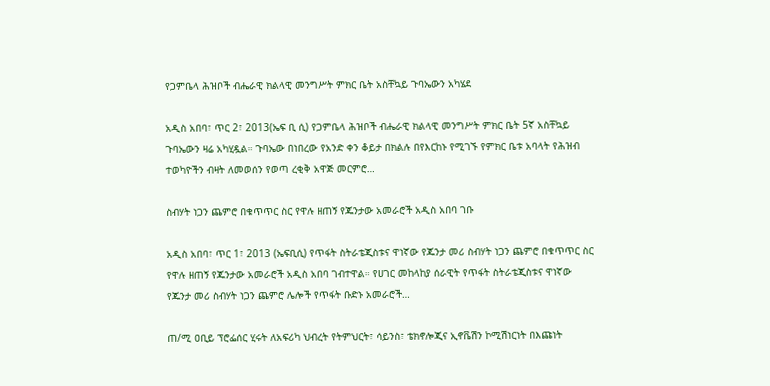የጋምቤላ ሕዝቦች ብሔራዊ ክልላዊ መንግሥት ምክር ቤት አስቸኳይ ጉባኤውን አካሄደ

አዲስ አበባ፣ ጥር 2፣ 2013(ኤፍ ቢ ሲ) የጋምቤላ ሕዝቦች ብሔራዊ ክልላዊ መንግሥት ምክር ቤት 5ኛ አስቸኳይ ጉባኤውን ዛሬ አካሂዷል። ጉባኤው በነበረው የአንድ ቀን ቆይታ በክልሉ በየእርከኑ የሚገኙ የምክር ቤቱ አባላት የሕዝብ ተወካዮችን ብዛት ለመወሰን የወጣ ረቂቅ አዋጅ መርምሮ…

ስብሃት ነጋን ጨምሮ በቁጥጥር ስር የዋሉ ዘጠኝ የጁንታው አመራሮች አዲስ አበባ ገቡ

አዲስ አበባ፣ ጥር 1፣ 2013 (ኤፍቢሲ) የጥፋት ስትራቴጂስቱና ዋነኛው የጁንታ መሪ ስብሃት ነጋን ጨምሮ በቁጥጥር ስር የዋሉ ዘጠኝ የጁንታው አመራሮች አዲስ አበባ ገብተዋል። የሀገር መከላከያ ሰራዊት የጥፋት ስትራቴጂስቱና ዋነኛው የጁንታ መሪ ስብሃት ነጋን ጨምሮ ሌሎች የጥፋት ቡድኑ አመራሮች…

ጠ/ሚ ዐቢይ ፕሮፌሰር ሂሩት ለአፍሪካ ህብረት የትምህርት፣ ሳይንስ፣ ቴክኖሎጂና ኢኖቬሽን ኮሚሽነርነት በእጩነት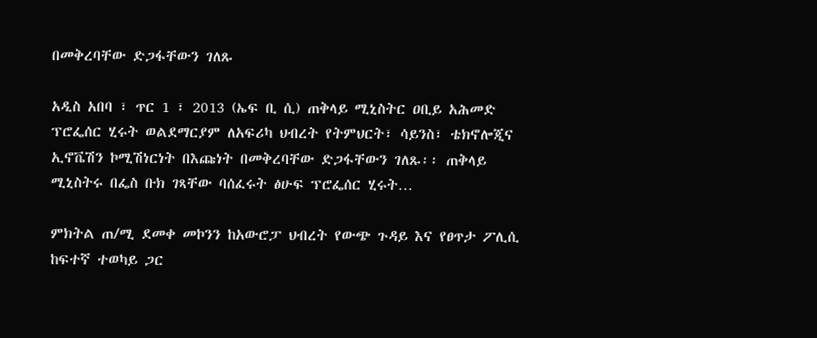በመቅረባቸው ድጋፋቸውን ገለጹ

አዲስ አበባ ፣ ጥር 1 ፣ 2013 (ኤፍ ቢ ሲ) ጠቅላይ ሚኒስትር ዐቢይ አሕመድ ፕሮፌሰር ሂሩት ወልደማርያም ለአፍሪካ ህብረት የትምህርት፣ ሳይንስ፣ ቴክኖሎጂና ኢኖቬሽን ኮሚሽነርነት በእጩነት በመቅረባቸው ድጋፋቸውን ገለጹ፡፡ ጠቅላይ ሚኒስትሩ በፌስ ቡክ ገጻቸው ባሰፈሩት ፅሁፍ ፕሮፌሰር ሂሩት…

ምክትል ጠ/ሚ ደመቀ መኮንን ከአውሮፓ ህብረት የውጭ ጉዳይ እና የፀጥታ ፖሊሲ ከፍተኛ ተወካይ ጋር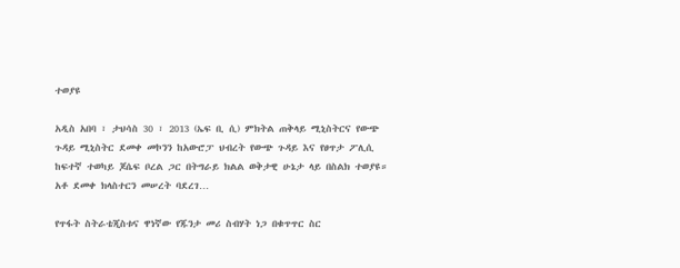ተወያዩ

አዲስ አበባ ፣ ታህሳስ 30 ፣ 2013 (ኤፍ ቢ ሲ) ምክትል ጠቅላይ ሚኒስትርና የውጭ ጉዳይ ሚኒስትር ደመቀ መኮንን ከአውሮፓ ህብረት የውጭ ጉዳይ እና የፀጥታ ፖሊሲ ከፍተኛ ተወካይ ጆሴፍ ቦረል ጋር በትግራይ ክልል ወቅታዊ ሁኔታ ላይ በስልክ ተወያዩ። አቶ ደመቀ ክላስተርን መሠረት ባደረገ…

የጥፋት ስትራቴጂስቱና ዋነኛው የጁንታ መሪ ስብሃት ነጋ በቁጥጥር ስር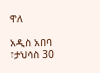ዋለ

አዲስ አበባ ፣ታህሳስ 30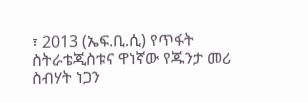፣ 2013 (ኤፍ.ቢ.ሲ) የጥፋት ስትራቴጂስቱና ዋነኛው የጁንታ መሪ ስብሃት ነጋን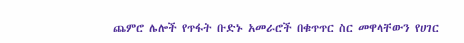ጨምሮ ሌሎች የጥፋት ቡድኑ አመራሮች በቁጥጥር ስር መዋላቸውን የሀገር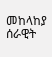መከላከያ ሰራዊት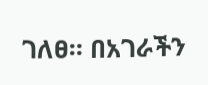ገለፀ። በአገራችን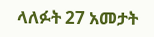ላለፉት 27 አመታት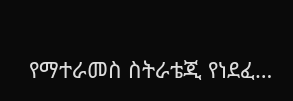የማተራመስ ስትራቴጂ የነደፈ…